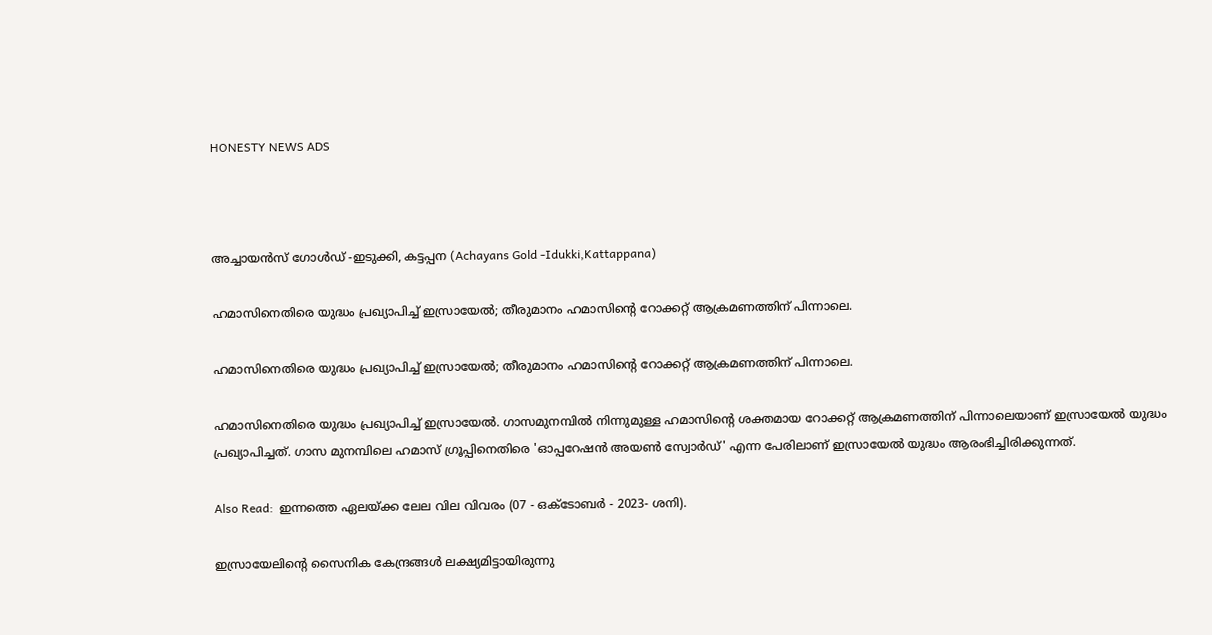HONESTY NEWS ADS



അച്ചായൻസ് ഗോൾഡ് -ഇടുക്കി, കട്ടപ്പന (Achayans Gold -Idukki,Kattappana)

ഹമാസിനെതിരെ യുദ്ധം പ്രഖ്യാപിച്ച് ഇസ്രായേല്‍; തീരുമാനം ഹമാസിന്റെ റോക്കറ്റ് ആക്രമണത്തിന് പിന്നാലെ.

ഹമാസിനെതിരെ യുദ്ധം പ്രഖ്യാപിച്ച് ഇസ്രായേല്‍; തീരുമാനം ഹമാസിന്റെ റോക്കറ്റ് ആക്രമണത്തിന് പിന്നാലെ.

ഹമാസിനെതിരെ യുദ്ധം പ്രഖ്യാപിച്ച് ഇസ്രായേല്‍. ഗാസമുനമ്പില്‍ നിന്നുമുള്ള ഹമാസിന്റെ ശക്തമായ റോക്കറ്റ് ആക്രമണത്തിന് പിന്നാലെയാണ് ഇസ്രായേല്‍ യുദ്ധം പ്രഖ്യാപിച്ചത്. ഗാസ മുനമ്പിലെ ഹമാസ് ഗ്രൂപ്പിനെതിരെ 'ഓപ്പറേഷൻ അയൺ സ്വോർഡ്' എന്ന പേരിലാണ് ഇസ്രായേൽ യുദ്ധം ആരംഭിച്ചിരിക്കുന്നത്.

Also Read:  ഇന്നത്തെ ഏലയ്ക്ക ലേല വില വിവരം (07 - ഒക്ടോബർ - 2023- ശനി).

ഇസ്രായേലിന്റെ സൈനിക കേന്ദ്രങ്ങള്‍ ലക്ഷ്യമിട്ടായിരുന്നു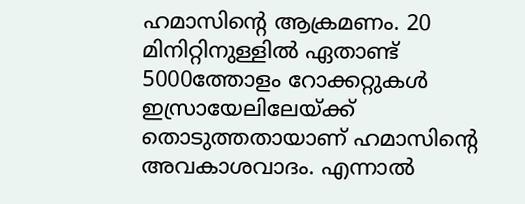ഹമാസിന്റെ ആക്രമണം. 20 മിനിറ്റിനുള്ളിൽ ഏതാണ്ട് 5000ത്തോളം റോക്കറ്റുകള്‍ ഇസ്രായേലിലേയ്ക്ക് തൊടുത്തതായാണ് ഹമാസിൻ്റെ അവകാശവാദം. എന്നാൽ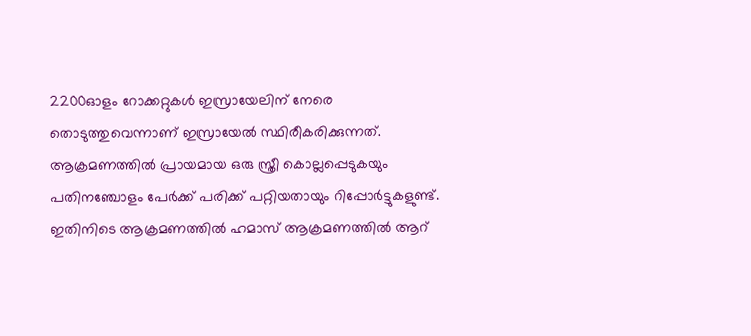2200ഓളം റോക്കറ്റുകൾ ഇസ്രായേലിന് നേരെ തൊടുത്തുവെന്നാണ് ഇസ്രായേൽ സ്ഥിരീകരിക്കുന്നത്. ആക്രമണത്തില്‍ പ്രായമായ ഒരു സ്ത്രീ കൊല്ലപ്പെടുകയും പതിനഞ്ചോളം പേര്‍ക്ക് പരിക്ക് പറ്റിയതായും റിപ്പോര്‍ട്ടുകളുണ്ട്. ഇതിനിടെ ആക്രമണത്തിൽ ഹമാസ് ആക്രമണത്തിൽ ആറ്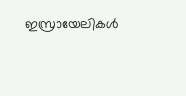ഇസ്രായേലികൾ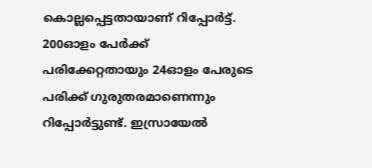കൊല്ലപ്പെട്ടതായാണ് റിപ്പോർട്ട്. 200ഓളം പേർക്ക് പരിക്കേറ്റതായും 24ഓളം പേരുടെ പരിക്ക് ഗുരുതരമാണെന്നും റിപ്പോർട്ടുണ്ട്. ഇസ്രായേൽ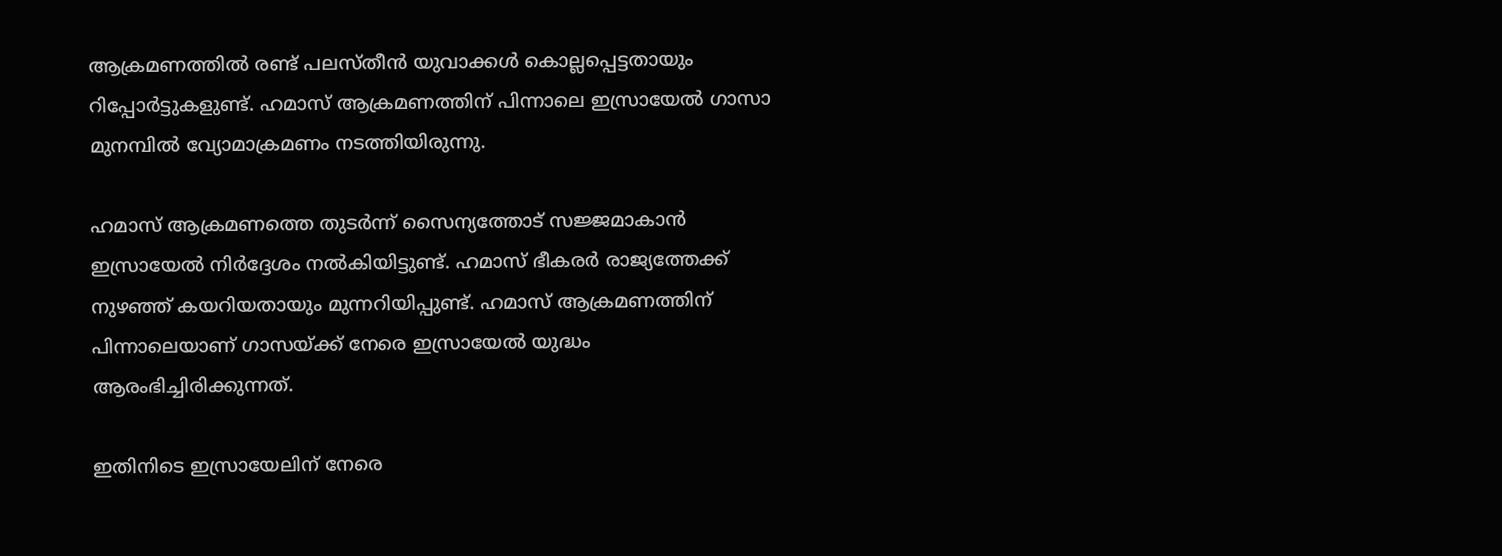ആക്രമണത്തിൽ രണ്ട് പലസ്തീൻ യുവാക്കൾ കൊല്ലപ്പെട്ടതായും റിപ്പോർട്ടുകളുണ്ട്. ഹമാസ് ആക്രമണത്തിന് പിന്നാലെ ഇസ്രായേൽ ഗാസാ മുനമ്പിൽ വ്യോമാക്രമണം നടത്തിയിരുന്നു.

ഹമാസ് ആക്രമണത്തെ തുടർന്ന് സൈന്യത്തോട് സജ്ജമാകാന്‍ ഇസ്രായേല്‍ നിര്‍ദ്ദേശം നല്‍കിയിട്ടുണ്ട്. ഹമാസ് ഭീകരര്‍ രാജ്യത്തേക്ക് നുഴഞ്ഞ് കയറിയതായും മുന്നറിയിപ്പുണ്ട്. ഹമാസ് ആക്രമണത്തിന് പിന്നാലെയാണ് ഗാസയ്ക്ക് നേരെ ഇസ്രായേല്‍ യുദ്ധം ആരംഭിച്ചിരിക്കുന്നത്.

ഇതിനിടെ ഇസ്രായേലിന് നേരെ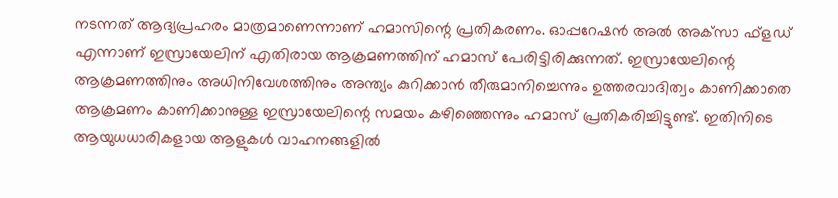നടന്നത് ആദ്യപ്രഹരം മാത്രമാണെന്നാണ് ഹമാസിന്റെ പ്രതികരണം. ഓപ്പറേഷന്‍ അല്‍ അക്‌സാ ഫ്‌ളഡ് എന്നാണ് ഇസ്രായേലിന് എതിരായ ആക്രമണത്തിന് ഹമാസ് പേരിട്ടിരിക്കുന്നത്. ഇസ്രായേലിന്റെ ആക്രമണത്തിനും അധിനിവേശത്തിനും അന്ത്യം കുറിക്കാന്‍ തീരുമാനിച്ചെന്നും ഉത്തരവാദിത്വം കാണിക്കാതെ ആക്രമണം കാണിക്കാനുള്ള ഇസ്രായേലിന്റെ സമയം കഴിഞ്ഞെന്നും ഹമാസ് പ്രതികരിച്ചിട്ടുണ്ട്. ഇതിനിടെ ആയുധധാരികളായ ആളുകള്‍ വാഹനങ്ങളില്‍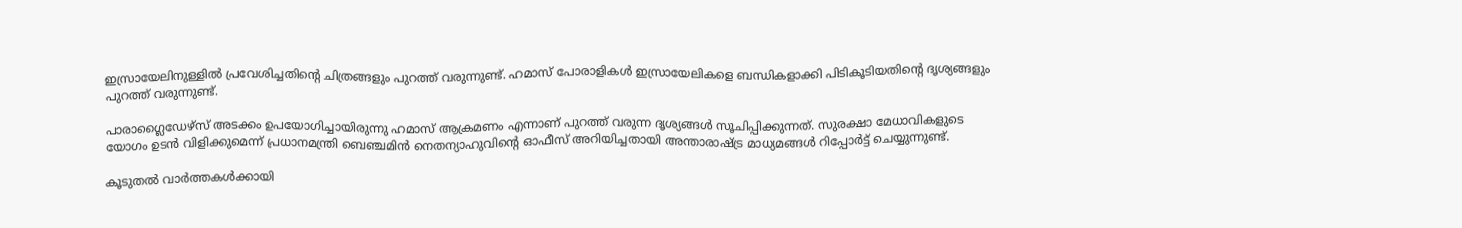ഇസ്രായേലിനുള്ളില്‍ പ്രവേശിച്ചതിന്റെ ചിത്രങ്ങളും പുറത്ത് വരുന്നുണ്ട്. ഹമാസ് പോരാളികള്‍ ഇസ്രായേലികളെ ബന്ധികളാക്കി പിടികൂടിയതിന്റെ ദൃശ്യങ്ങളും പുറത്ത് വരുന്നുണ്ട്.

പാരാഗ്ലൈഡേഴ്‌സ് അടക്കം ഉപയോഗിച്ചായിരുന്നു ഹമാസ് ആക്രമണം എന്നാണ് പുറത്ത് വരുന്ന ദൃശ്യങ്ങള്‍ സൂചിപ്പിക്കുന്നത്. സുരക്ഷാ മേധാവികളുടെ യോഗം ഉടന്‍ വിളിക്കുമെന്ന് പ്രധാനമന്ത്രി ബെഞ്ചമിന്‍ നെതന്യാഹുവിന്റെ ഓഫീസ് അറിയിച്ചതായി അന്താരാഷ്ട്ര മാധ്യമങ്ങള്‍ റിപ്പോര്‍ട്ട് ചെയ്യുന്നുണ്ട്.

കൂടുതൽ വാർത്തകൾക്കായി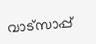വാട്‌സാപ്പ്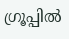ഗ്രൂപ്പിൽ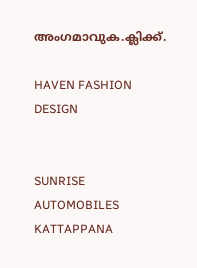അംഗമാവുക.ക്ലിക്ക്.

HAVEN FASHION DESIGN


SUNRISE AUTOMOBILES KATTAPPANA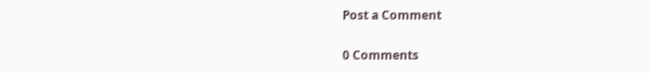Post a Comment

0 Comments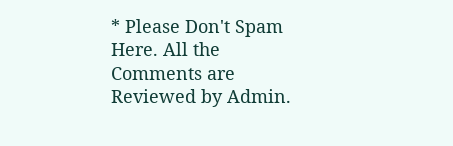* Please Don't Spam Here. All the Comments are Reviewed by Admin.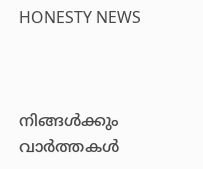HONESTY NEWS



നിങ്ങൾക്കും വാർത്തകൾ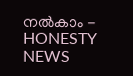നൽകാം - HONESTY NEWS